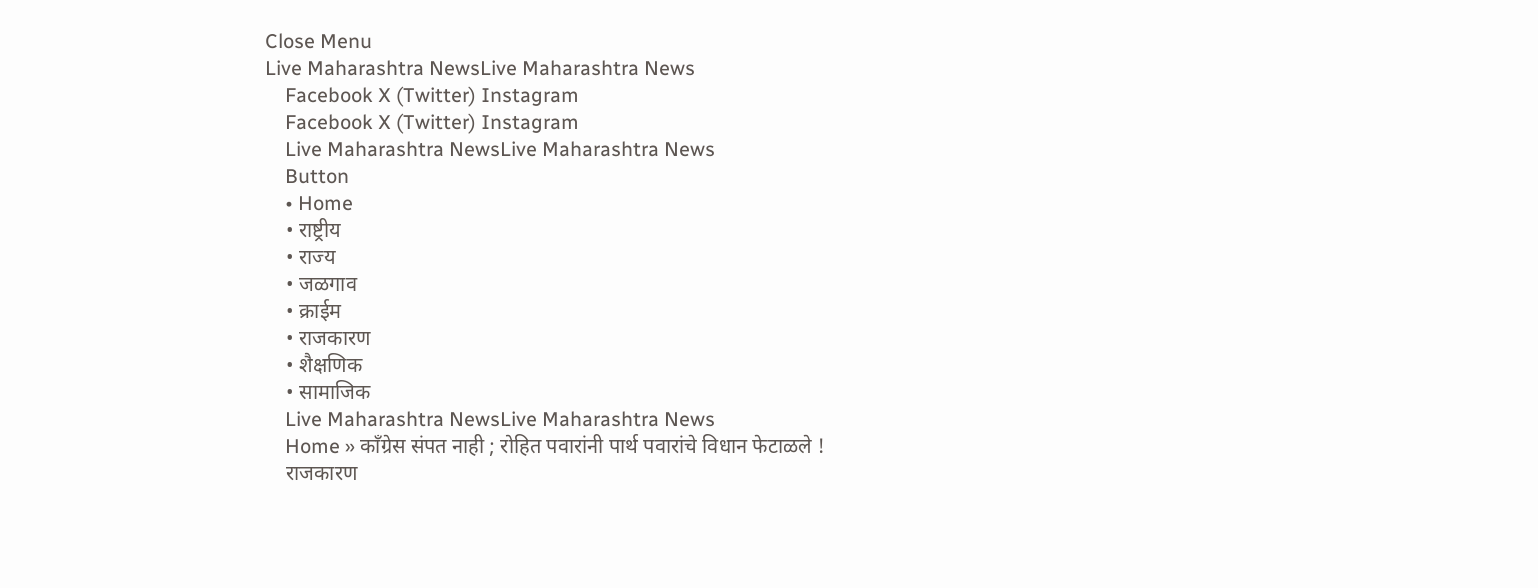Close Menu
Live Maharashtra NewsLive Maharashtra News
    Facebook X (Twitter) Instagram
    Facebook X (Twitter) Instagram
    Live Maharashtra NewsLive Maharashtra News
    Button
    • Home
    • राष्ट्रीय
    • राज्य
    • जळगाव
    • क्राईम
    • राजकारण
    • शैक्षणिक
    • सामाजिक
    Live Maharashtra NewsLive Maharashtra News
    Home » काँग्रेस संपत नाही ; रोहित पवारांनी पार्थ पवारांचे विधान फेटाळले !
    राजकारण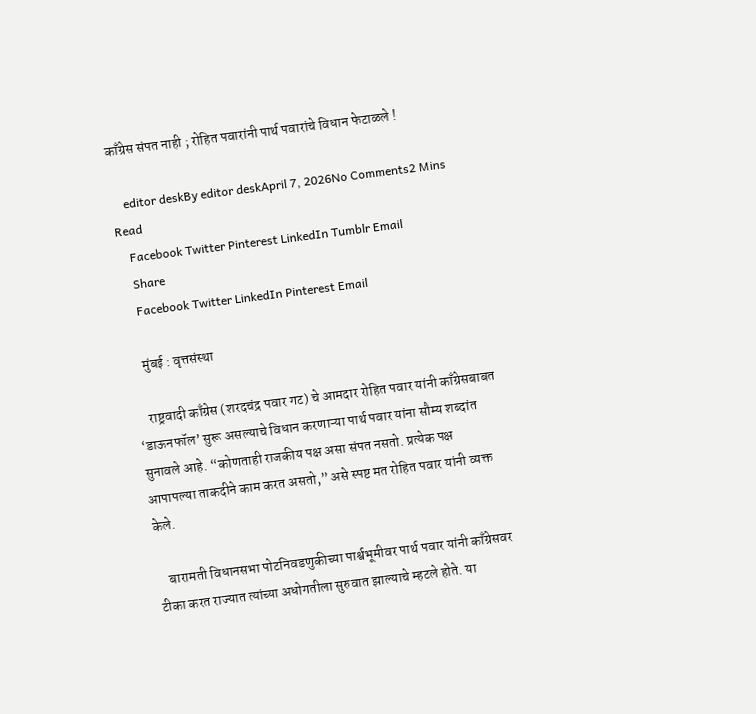काँग्रेस संपत नाही ; रोहित पवारांनी पार्थ पवारांचे विधान फेटाळले !

    editor deskBy editor deskApril 7, 2026No Comments2 Mins Read
    Facebook Twitter Pinterest LinkedIn Tumblr Email
    Share
    Facebook Twitter LinkedIn Pinterest Email

    मुंबई : वृत्तसंस्था

    राष्ट्रवादी काँग्रेस (शरदचंद्र पवार गट) चे आमदार रोहित पवार यांनी काँग्रेसबाबत ‘डाऊनफॉल’ सुरू असल्याचे विधान करणाऱ्या पार्थ पवार यांना सौम्य शब्दांत सुनावले आहे. “कोणताही राजकीय पक्ष असा संपत नसतो. प्रत्येक पक्ष आपापल्या ताकदीने काम करत असतो,” असे स्पष्ट मत रोहित पवार यांनी व्यक्त केले.

    बारामती विधानसभा पोटनिवडणुकीच्या पार्श्वभूमीवर पार्थ पवार यांनी काँग्रेसवर टीका करत राज्यात त्यांच्या अधोगतीला सुरुवात झाल्याचे म्हटले होते. या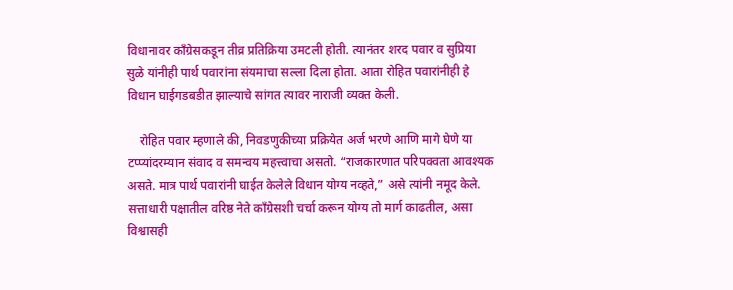विधानावर काँग्रेसकडून तीव्र प्रतिक्रिया उमटली होती. त्यानंतर शरद पवार व सुप्रिया सुळे यांनीही पार्थ पवारांना संयमाचा सल्ला दिला होता. आता रोहित पवारांनीही हे विधान घाईगडबडीत झाल्याचे सांगत त्यावर नाराजी व्यक्त केली.

    रोहित पवार म्हणाले की, निवडणुकीच्या प्रक्रियेत अर्ज भरणे आणि मागे घेणे या टप्प्यांदरम्यान संवाद व समन्वय महत्त्वाचा असतो. “राजकारणात परिपक्वता आवश्यक असते. मात्र पार्थ पवारांनी घाईत केलेले विधान योग्य नव्हते,” असे त्यांनी नमूद केले. सत्ताधारी पक्षातील वरिष्ठ नेते काँग्रेसशी चर्चा करून योग्य तो मार्ग काढतील, असा विश्वासही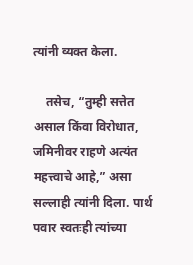त्यांनी व्यक्त केला.

    तसेच, “तुम्ही सत्तेत असाल किंवा विरोधात, जमिनीवर राहणे अत्यंत महत्त्वाचे आहे,” असा सल्लाही त्यांनी दिला. पार्थ पवार स्वतःही त्यांच्या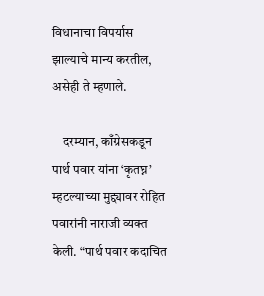विधानाचा विपर्यास झाल्याचे मान्य करतील, असेही ते म्हणाले.

    दरम्यान, काँग्रेसकडून पार्थ पवार यांना ‘कृतघ्न’ म्हटल्याच्या मुद्द्यावर रोहित पवारांनी नाराजी व्यक्त केली. “पार्थ पवार कदाचित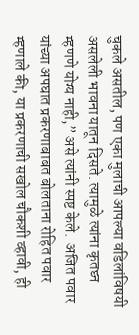चुकले असतील, पण एका मुलाची आपल्या वडिलांविषयी असलेली भावना यातून दिसते. त्यामुळे त्यांना कृतघ्न म्हणणे योग्य नाही,” असे त्यांनी स्पष्ट केले.  अजित पवार यांच्या अपघात प्रकरणाबाबत बोलताना रोहित पवार म्हणाले की, या प्रकरणाची सखोल चौकशी व्हावी, ही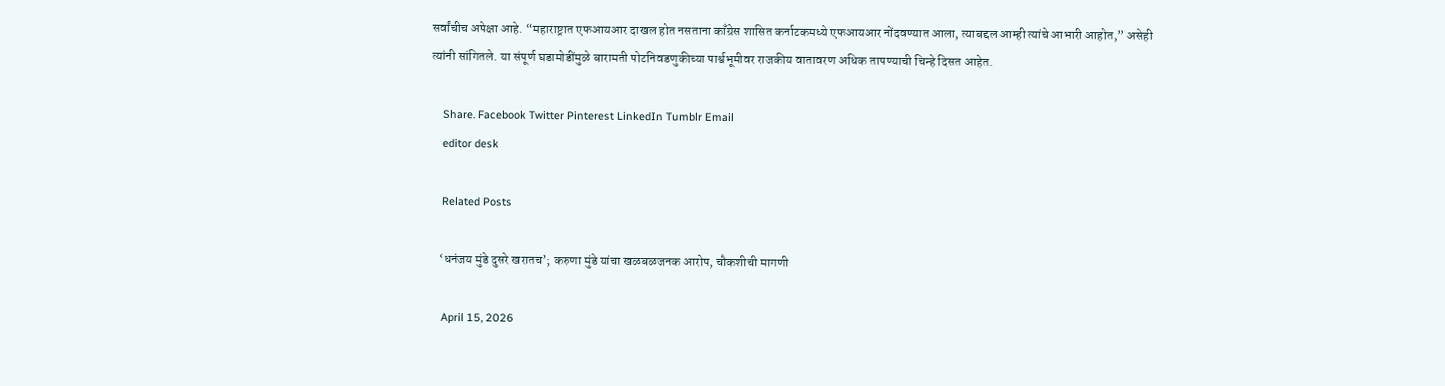सर्वांचीच अपेक्षा आहे. “महाराष्ट्रात एफआयआर दाखल होत नसताना काँग्रेस शासित कर्नाटकमध्ये एफआयआर नोंदवण्यात आला, त्याबद्दल आम्ही त्यांचे आभारी आहोत,” असेही त्यांनी सांगितले. या संपूर्ण घडामोडींमुळे बारामती पोटनिवडणुकीच्या पार्श्वभूमीवर राजकीय वातावरण अधिक तापण्याची चिन्हे दिसत आहेत.

    Share. Facebook Twitter Pinterest LinkedIn Tumblr Email
    editor desk

    Related Posts

    ‘धनंजय मुंडे दुसरे खरातच’; करुणा मुंडे यांचा खळबळजनक आरोप, चौकशीची मागणी

    April 15, 2026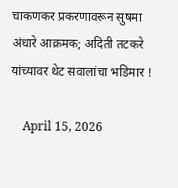चाकणकर प्रकरणावरून सुषमा अंधारे आक्रमक; अदिती तटकरे यांच्यावर थेट सवालांचा भडिमार !

    April 15, 2026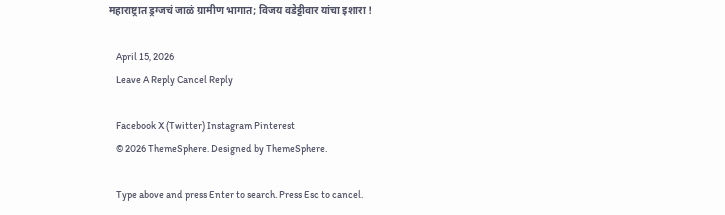महाराष्ट्रात ड्रग्जचं जाळं ग्रामीण भागात; विजय वडेट्टीवार यांचा इशारा !

    April 15, 2026
    Leave A Reply Cancel Reply

    Facebook X (Twitter) Instagram Pinterest
    © 2026 ThemeSphere. Designed by ThemeSphere.

    Type above and press Enter to search. Press Esc to cancel.